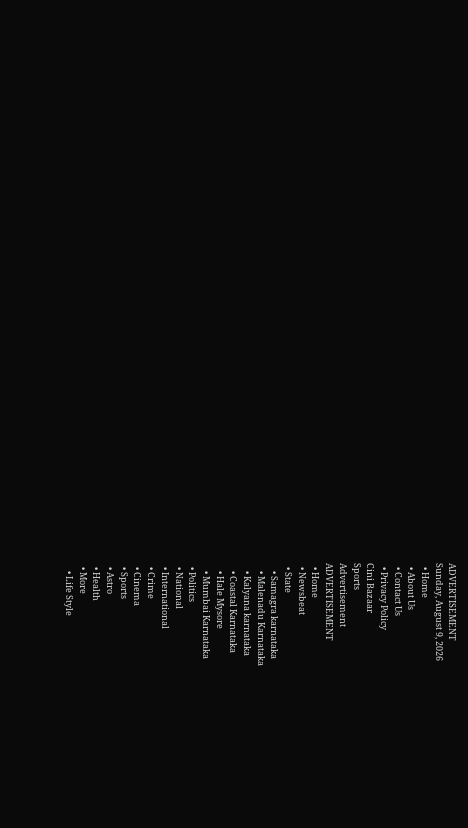ADVERTISEMENT
Sunday, August 9, 2026
  • Home
  • About Us
  • Contact Us
  • Privacy Policy
Cini Bazaar
Sports
Advertisement
ADVERTISEMENT
  • Home
  • Newsbeat
  • State
    • Samagra karnataka
    • Malenadu Karnataka
    • Kalyana karnataka
    • Coastal Karnataka
    • Hale Mysore
    • Mumbai Karnataka
  • Politics
  • National
  • International
  • Crime
  • Cinema
  • Sports
  • Astro
  • Health
  • More
    • Life Style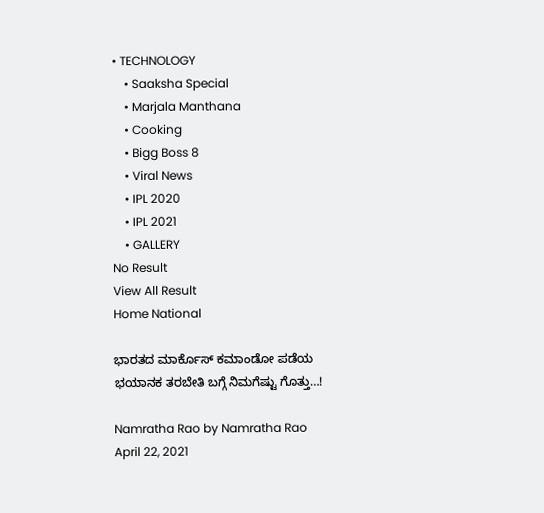• TECHNOLOGY
    • Saaksha Special
    • Marjala Manthana
    • Cooking
    • Bigg Boss 8
    • Viral News
    • IPL 2020
    • IPL 2021
    • GALLERY
No Result
View All Result
Home National

ಭಾರತದ ಮಾರ್ಕೊಸ್ ಕಮಾಂಡೋ ಪಡೆಯ ಭಯಾನಕ ತರಬೇತಿ ಬಗ್ಗೆ ನಿಮಗೆಷ್ಟು ಗೊತ್ತು…!

Namratha Rao by Namratha Rao
April 22, 2021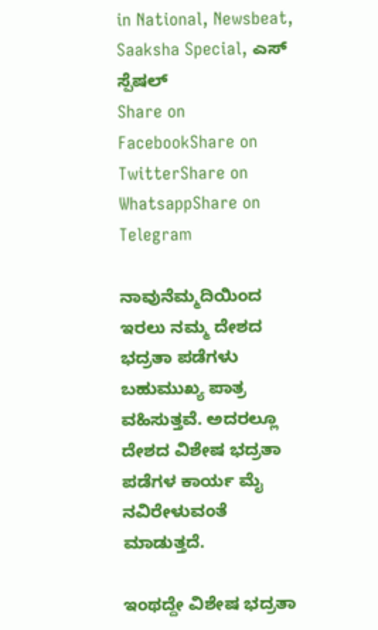in National, Newsbeat, Saaksha Special, ಎಸ್ ಸ್ಪೆಷಲ್
Share on FacebookShare on TwitterShare on WhatsappShare on Telegram

ನಾವುನೆಮ್ಮದಿಯಿಂದ ಇರಲು ನಮ್ಮ ದೇಶದ ಭದ್ರತಾ ಪಡೆಗಳು ಬಹುಮುಖ್ಯ ಪಾತ್ರ ವಹಿಸುತ್ತವೆ. ಅದರಲ್ಲೂ ದೇಶದ ವಿಶೇಷ ಭದ್ರತಾ ಪಡೆಗಳ ಕಾರ್ಯ ಮೈ ನವಿರೇಳುವಂತೆ ಮಾಡುತ್ತದೆ.

ಇಂಥದ್ದೇ ವಿಶೇಷ ಭದ್ರತಾ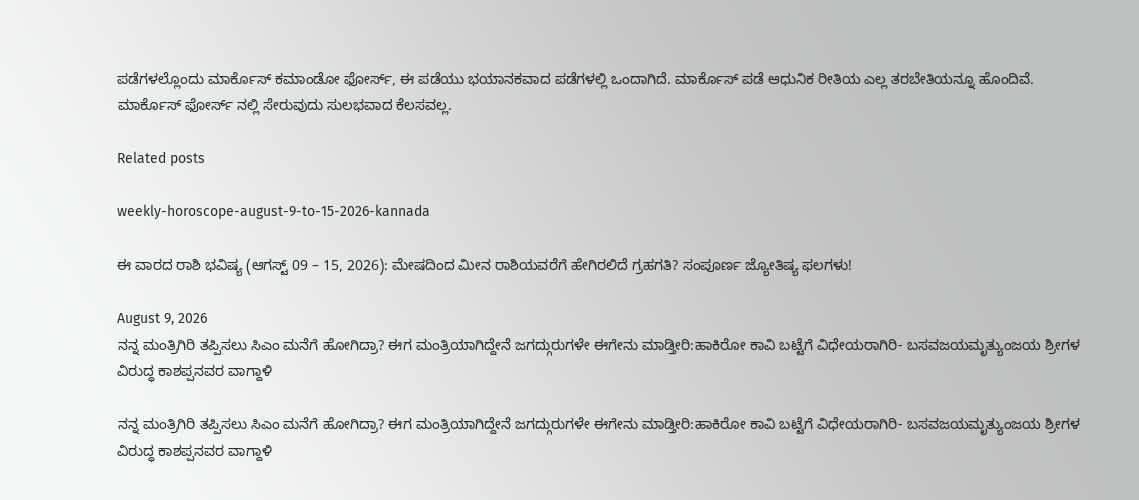ಪಡೆಗಳಲ್ಲೊಂದು ಮಾರ್ಕೊಸ್ ಕಮಾಂಡೋ ಫೋರ್ಸ್, ಈ ಪಡೆಯು ಭಯಾನಕವಾದ ಪಡೆಗಳಲ್ಲಿ ಒಂದಾಗಿದೆ. ಮಾರ್ಕೊಸ್ ಪಡೆ ಆಧುನಿಕ ರೀತಿಯ ಎಲ್ಲ ತರಬೇತಿಯನ್ನೂ ಹೊಂದಿವೆ. ಮಾರ್ಕೊಸ್ ಫೋರ್ಸ್ ನಲ್ಲಿ ಸೇರುವುದು ಸುಲಭವಾದ ಕೆಲಸವಲ್ಲ.

Related posts

weekly-horoscope-august-9-to-15-2026-kannada

ಈ ವಾರದ ರಾಶಿ ಭವಿಷ್ಯ (ಆಗಸ್ಟ್ 09 – 15, 2026): ಮೇಷದಿಂದ ಮೀನ ರಾಶಿಯವರೆಗೆ ಹೇಗಿರಲಿದೆ ಗ್ರಹಗತಿ? ಸಂಪೂರ್ಣ ಜ್ಯೋತಿಷ್ಯ ಫಲಗಳು!

August 9, 2026
ನನ್ನ ಮಂತ್ರಿಗಿರಿ ತಪ್ಪಿಸಲು ಸಿಎಂ ಮನೆಗೆ ಹೋಗಿದ್ರಾ? ಈಗ ಮಂತ್ರಿಯಾಗಿದ್ದೇನೆ ಜಗದ್ಗುರುಗಳೇ ಈಗೇನು ಮಾಡ್ತೀರಿ:ಹಾಕಿರೋ ಕಾವಿ ಬಟ್ಟೆಗೆ ವಿಧೇಯರಾಗಿರಿ- ಬಸವಜಯಮೃತ್ಯುಂಜಯ ಶ್ರೀಗಳ ವಿರುದ್ಧ ಕಾಶಪ್ಪನವರ ವಾಗ್ದಾಳಿ

ನನ್ನ ಮಂತ್ರಿಗಿರಿ ತಪ್ಪಿಸಲು ಸಿಎಂ ಮನೆಗೆ ಹೋಗಿದ್ರಾ? ಈಗ ಮಂತ್ರಿಯಾಗಿದ್ದೇನೆ ಜಗದ್ಗುರುಗಳೇ ಈಗೇನು ಮಾಡ್ತೀರಿ:ಹಾಕಿರೋ ಕಾವಿ ಬಟ್ಟೆಗೆ ವಿಧೇಯರಾಗಿರಿ- ಬಸವಜಯಮೃತ್ಯುಂಜಯ ಶ್ರೀಗಳ ವಿರುದ್ಧ ಕಾಶಪ್ಪನವರ ವಾಗ್ದಾಳಿ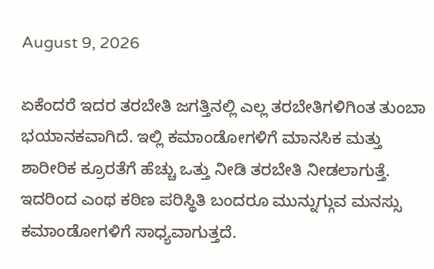August 9, 2026

ಏಕೆಂದರೆ ಇದರ ತರಬೇತಿ ಜಗತ್ತಿನಲ್ಲಿ ಎಲ್ಲ ತರಬೇತಿಗಳಿಗಿಂತ ತುಂಬಾ ಭಯಾನಕವಾಗಿದೆ. ಇಲ್ಲಿ ಕಮಾಂಡೋಗಳಿಗೆ ಮಾನಸಿಕ ಮತ್ತು ಶಾರೀರಿಕ ಕ್ರೂರತೆಗೆ ಹೆಚ್ಚು ಒತ್ತು ನೀಡಿ ತರಬೇತಿ ನೀಡಲಾಗುತ್ತೆ. ಇದರಿಂದ ಎಂಥ ಕಠಿಣ ಪರಿಸ್ಥಿತಿ ಬಂದರೂ ಮುನ್ನುಗ್ಗುವ ಮನಸ್ಸು ಕಮಾಂಡೋಗಳಿಗೆ ಸಾಧ್ಯವಾಗುತ್ತದೆ.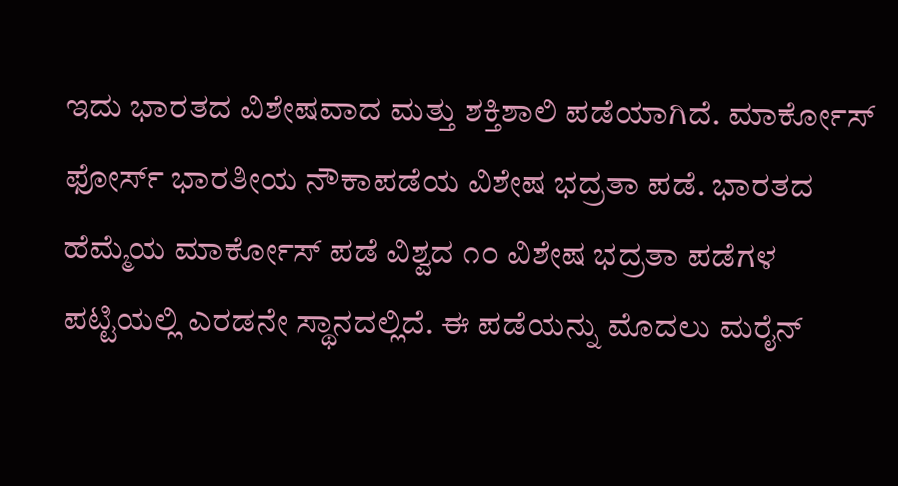ಇದು ಭಾರತದ ವಿಶೇಷವಾದ ಮತ್ತು ಶಕ್ತಿಶಾಲಿ ಪಡೆಯಾಗಿದೆ. ಮಾರ್ಕೋಸ್ ಫೋರ್ಸ್ ಭಾರತೀಯ ನೌಕಾಪಡೆಯ ವಿಶೇಷ ಭದ್ರತಾ ಪಡೆ. ಭಾರತದ ಹೆಮ್ಮೆಯ ಮಾರ್ಕೋಸ್ ಪಡೆ ವಿಶ್ವದ ೧೦ ವಿಶೇಷ ಭದ್ರತಾ ಪಡೆಗಳ ಪಟ್ಟಿಯಲ್ಲಿ ಎರಡನೇ ಸ್ಥಾನದಲ್ಲಿದೆ. ಈ ಪಡೆಯನ್ನು‌ ಮೊದಲು‌ ಮರೈನ್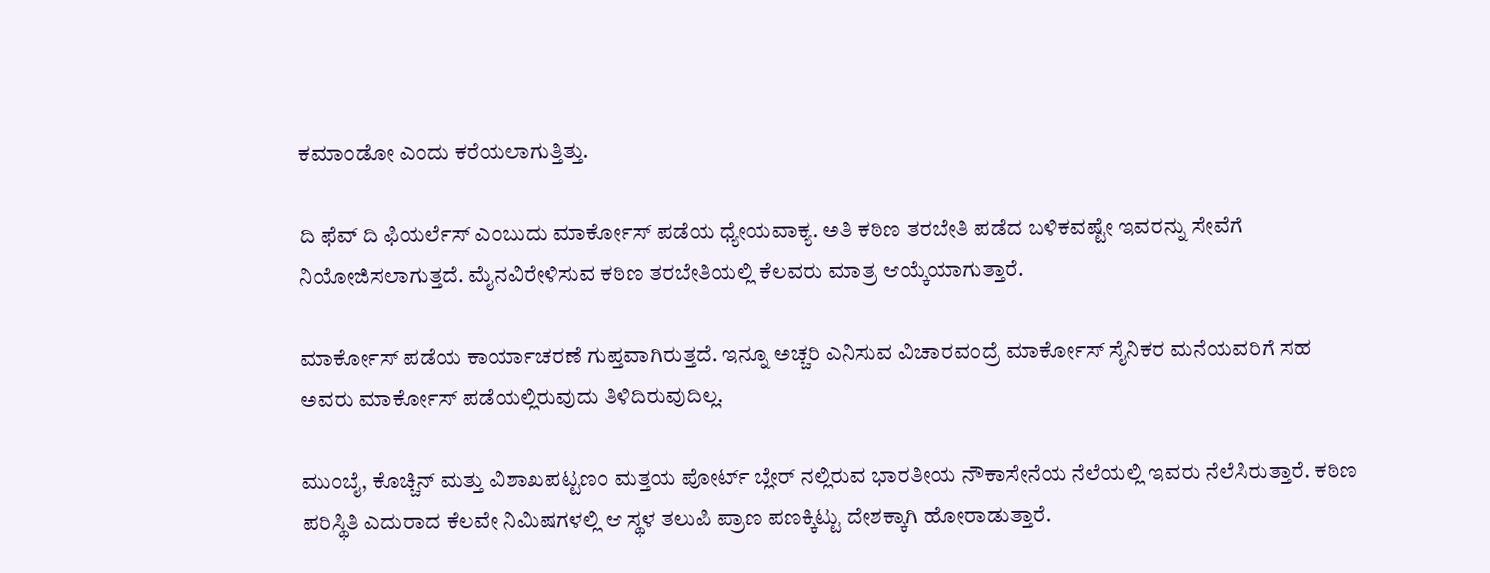ಕಮಾಂಡೋ ಎಂದು ಕರೆಯಲಾಗುತ್ತಿತ್ತು.

ದಿ ಫೆವ್ ದಿ ಫಿಯರ್ಲೆಸ್ ಎಂಬುದು ಮಾರ್ಕೋಸ್ ಪಡೆಯ ಧ್ಯೇಯವಾಕ್ಯ. ಅತಿ ಕಠಿಣ ತರಬೇತಿ ಪಡೆದ ಬಳಿಕವಷ್ಟೇ ಇವರನ್ನು ಸೇವೆಗೆ ನಿಯೋಜಿಸಲಾಗುತ್ತದೆ. ಮೈ‌ನವಿರೇಳಿಸುವ ಕಠಿಣ ತರಬೇತಿಯಲ್ಲಿ ಕೆಲವರು‌ ಮಾತ್ರ ಆಯ್ಕೆಯಾಗುತ್ತಾರೆ.

ಮಾರ್ಕೋಸ್ ಪಡೆಯ ಕಾರ್ಯಾಚರಣೆ ಗುಪ್ತವಾಗಿರುತ್ತದೆ. ಇನ್ನೂ ಅಚ್ಚರಿ ಎನಿಸುವ ವಿಚಾರವಂದ್ರೆ ಮಾರ್ಕೋಸ್ ಸೈನಿಕರ ಮನೆಯವರಿಗೆ ಸಹ ಅವರು ಮಾರ್ಕೋಸ್ ಪಡೆಯಲ್ಲಿರುವುದು ತಿಳಿದಿರುವುದಿಲ್ಲ.

ಮುಂಬೈ, ಕೊಚ್ಚಿನ್ ಮತ್ತು ವಿಶಾಖಪಟ್ಟಣಂ ಮತ್ತಯ ಪೋರ್ಟ್ ಬ್ಲೇರ್ ನಲ್ಲಿರುವ ಭಾರತೀಯ ನೌಕಾಸೇನೆಯ ನೆಲೆಯಲ್ಲಿ ಇವರು ನೆಲೆಸಿರುತ್ತಾರೆ. ಕಠಿಣ ಪರಿಸ್ಥಿತಿ ಎದುರಾದ ಕೆಲವೇ ನಿಮಿಷಗಳಲ್ಲಿ ಆ ಸ್ಥಳ ತಲುಪಿ ಪ್ರಾಣ ಪಣಕ್ಕಿಟ್ಟು ದೇಶಕ್ಕಾಗಿ ಹೋರಾಡುತ್ತಾರೆ.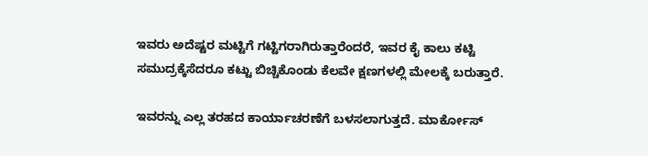ಇವರು ಅದೆಷ್ಟರ ಮಟ್ಟಿಗೆ ಗಟ್ಟಿಗರಾಗಿರುತ್ತಾರೆಂದರೆ, ಇವರ ಕೈ ಕಾಲು ಕಟ್ಟಿ ಸಮುದ್ರಕ್ಕೆಸೆದರೂ ಕಟ್ಟು ಬಿಚ್ಚಿಕೊಂಡು ಕೆಲವೇ ಕ್ಷಣಗಳಲ್ಲಿ ಮೇಲಕ್ಕೆ ಬರುತ್ತಾರೆ.

ಇವರನ್ನು ಎಲ್ಲ ತರಹದ ಕಾರ್ಯಾಚರಣೆಗೆ ಬಳಸಲಾಗುತ್ತದೆ. ಮಾರ್ಕೋಸ್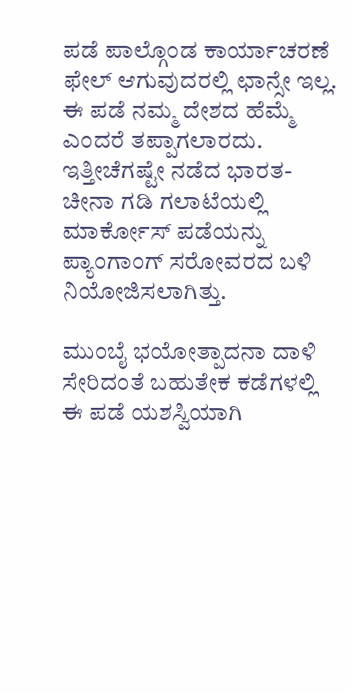ಪಡೆ ಪಾಲ್ಗೊಂಡ ಕಾರ್ಯಾಚರಣೆ ಫೇಲ್ ಆಗುವುದರಲ್ಲಿ ಛಾನ್ಸೇ ಇಲ್ಲ. ಈ ಪಡೆ ನಮ್ಮ ದೇಶದ ಹೆಮ್ಮೆ ಎಂದರೆ ತಪ್ಪಾಗಲಾರದು. ಇತ್ತೀಚೆಗಷ್ಟೇ ನಡೆದ ಭಾರತ-ಚೀನಾ ಗಡಿ ಗಲಾಟೆಯಲ್ಲಿ ಮಾರ್ಕೋಸ್ ಪಡೆಯನ್ನು ಪ್ಯಾಂಗಾಂಗ್ ಸರೋವರದ ಬಳಿ ನಿಯೋಜಿಸಲಾಗಿತ್ತು.

ಮುಂಬೈ ಭಯೋತ್ಪಾದನಾ ದಾಳಿ ಸೇರಿದಂತೆ ಬಹುತೇಕ ಕಡೆಗಳಲ್ಲಿ ಈ ಪಡೆ ಯಶಸ್ವಿಯಾಗಿ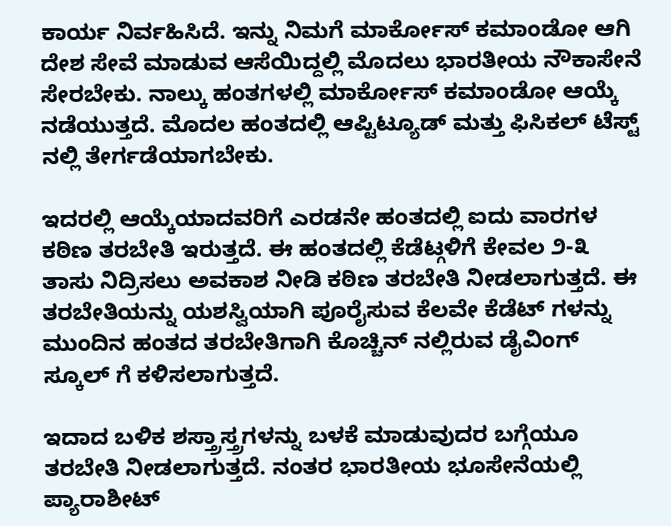ಕಾರ್ಯ ನಿರ್ವಹಿಸಿದೆ. ಇನ್ನು ನಿಮಗೆ ಮಾರ್ಕೋಸ್ ಕಮಾಂಡೋ ಆಗಿ ದೇಶ ಸೇವೆ ಮಾಡುವ ಆಸೆಯಿದ್ದಲ್ಲಿ ಮೊದಲು ಭಾರತೀಯ ನೌಕಾಸೇನೆ ಸೇರಬೇಕು. ನಾಲ್ಕು ಹಂತಗಳಲ್ಲಿ ಮಾರ್ಕೋಸ್ ಕಮಾಂಡೋ ಆಯ್ಕೆ ನಡೆಯುತ್ತದೆ. ಮೊದಲ ಹಂತದಲ್ಲಿ ಆಪ್ಟಿಟ್ಯೂಡ್ ಮತ್ತು ಫಿಸಿಕಲ್ ಟೆಸ್ಟ್ ನಲ್ಲಿ ತೇರ್ಗಡೆಯಾಗಬೇಕು.

ಇದರಲ್ಲಿ ಆಯ್ಕೆಯಾದವರಿಗೆ ಎರಡನೇ ಹಂತದಲ್ಲಿ ಐದು ವಾರಗಳ ಕಠಿಣ ತರಬೇತಿ ಇರುತ್ತದೆ. ಈ ಹಂತದಲ್ಲಿ ಕೆಡೆಟ್ಗಳಿಗೆ ಕೇವಲ ೨-೩ ತಾಸು‌ ನಿದ್ರಿಸಲು ಅವಕಾಶ ನೀಡಿ ಕಠಿಣ ತರಬೇತಿ ನೀಡಲಾಗುತ್ತದೆ. ಈ ತರಬೇತಿಯನ್ನು ಯಶಸ್ವಿಯಾಗಿ ಪೂರೈಸುವ ಕೆಲವೇ ಕೆಡೆಟ್ ಗಳನ್ನು‌ ಮುಂದಿನ ಹಂತದ ತರಬೇತಿಗಾಗಿ ಕೊಚ್ಚಿನ್ ನಲ್ಲಿರುವ ಡೈವಿಂಗ್ ಸ್ಕೂಲ್ ಗೆ ಕಳಿಸಲಾಗುತ್ತದೆ.

ಇದಾದ ಬಳಿಕ ಶಸ್ತ್ರಾಸ್ತ್ರಗಳನ್ನು ಬಳಕೆ ಮಾಡುವುದರ ಬಗ್ಗೆಯೂ ತರಬೇತಿ ನೀಡಲಾಗುತ್ತದೆ. ನಂತರ ಭಾರತೀಯ ಭೂಸೇನೆಯಲ್ಲಿ ಪ್ಯಾರಾಶೀಟ್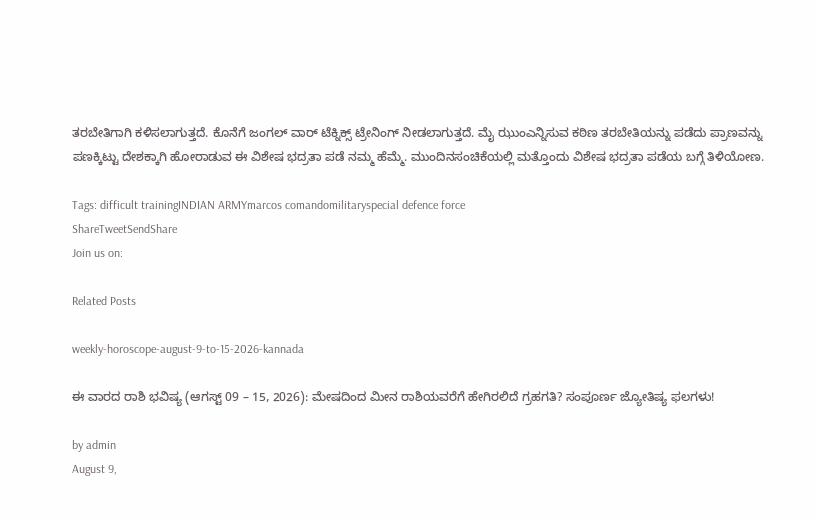ತರಬೇತಿಗಾಗಿ ಕಳಿಸಲಾಗುತ್ತದೆ. ಕೊನೆಗೆ ಜಂಗಲ್ ವಾರ್ ಟೆಕ್ನಿಕ್ಸ್ ಟ್ರೇನಿಂಗ್ ನೀಡಲಾಗುತ್ತದೆ. ಮೈ ಝುಂ‌ಎನ್ನಿಸುವ ಕಠಿಣ ತರಬೇತಿಯನ್ನು ಪಡೆದು ಪ್ರಾಣವನ್ನು ಪಣಕ್ಕಿಟ್ಟು ದೇಶಕ್ಕಾಗಿ ಹೋರಾಡುವ ಈ ವಿಶೇಷ ಭದ್ರತಾ ಪಡೆ ನಮ್ಮ ಹೆಮ್ಮೆ. ಮುಂದಿನ‌ಸಂಚಿಕೆಯಲ್ಲಿ ಮತ್ತೊಂದು ವಿಶೇಷ ಭದ್ರತಾ ಪಡೆಯ ಬಗ್ಗೆ ತಿಳಿಯೋಣ.

Tags: difficult trainingINDIAN ARMYmarcos comandomilitaryspecial defence force
ShareTweetSendShare
Join us on:

Related Posts

weekly-horoscope-august-9-to-15-2026-kannada

ಈ ವಾರದ ರಾಶಿ ಭವಿಷ್ಯ (ಆಗಸ್ಟ್ 09 – 15, 2026): ಮೇಷದಿಂದ ಮೀನ ರಾಶಿಯವರೆಗೆ ಹೇಗಿರಲಿದೆ ಗ್ರಹಗತಿ? ಸಂಪೂರ್ಣ ಜ್ಯೋತಿಷ್ಯ ಫಲಗಳು!

by admin
August 9,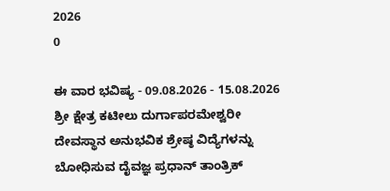2026
0

ಈ ವಾರ ಭವಿಷ್ಯ - 09.08.2026 - 15.08.2026 ಶ್ರೀ ಕ್ಷೇತ್ರ ಕಟೀಲು ದುರ್ಗಾಪರಮೇಶ್ವರೀ ದೇವಸ್ಥಾನ ಅನುಭವಿಕ ಶ್ರೇಷ್ಠ ವಿದ್ಯೆಗಳನ್ನು ಬೋಧಿಸುವ ದೈವಜ್ಞ ಪ್ರಧಾನ್ ತಾಂತ್ರಿಕ್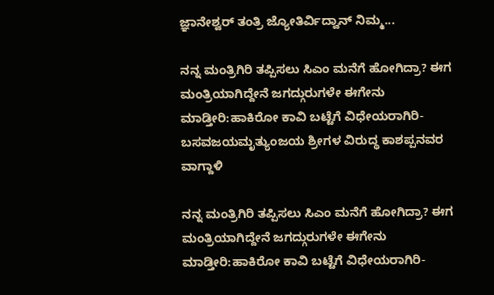ಜ್ಞಾನೇಶ್ವರ್ ತಂತ್ರಿ ಜ್ಯೋತಿರ್ವಿದ್ವಾನ್ ನಿಮ್ಮ...

ನನ್ನ ಮಂತ್ರಿಗಿರಿ ತಪ್ಪಿಸಲು ಸಿಎಂ ಮನೆಗೆ ಹೋಗಿದ್ರಾ? ಈಗ ಮಂತ್ರಿಯಾಗಿದ್ದೇನೆ ಜಗದ್ಗುರುಗಳೇ ಈಗೇನು ಮಾಡ್ತೀರಿ:ಹಾಕಿರೋ ಕಾವಿ ಬಟ್ಟೆಗೆ ವಿಧೇಯರಾಗಿರಿ- ಬಸವಜಯಮೃತ್ಯುಂಜಯ ಶ್ರೀಗಳ ವಿರುದ್ಧ ಕಾಶಪ್ಪನವರ ವಾಗ್ದಾಳಿ

ನನ್ನ ಮಂತ್ರಿಗಿರಿ ತಪ್ಪಿಸಲು ಸಿಎಂ ಮನೆಗೆ ಹೋಗಿದ್ರಾ? ಈಗ ಮಂತ್ರಿಯಾಗಿದ್ದೇನೆ ಜಗದ್ಗುರುಗಳೇ ಈಗೇನು ಮಾಡ್ತೀರಿ:ಹಾಕಿರೋ ಕಾವಿ ಬಟ್ಟೆಗೆ ವಿಧೇಯರಾಗಿರಿ-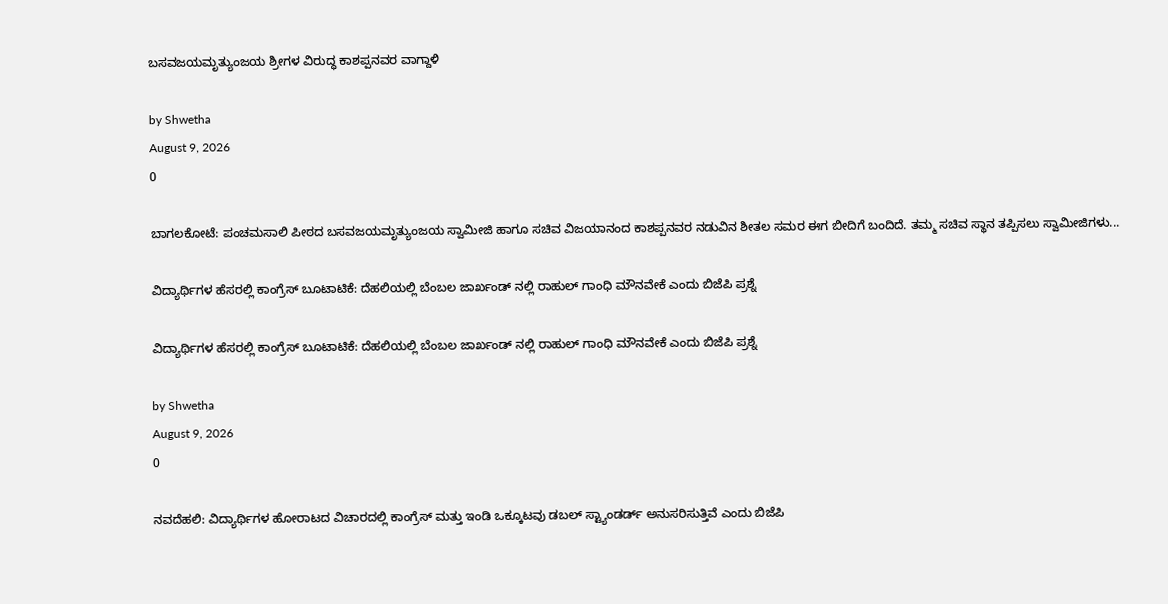ಬಸವಜಯಮೃತ್ಯುಂಜಯ ಶ್ರೀಗಳ ವಿರುದ್ಧ ಕಾಶಪ್ಪನವರ ವಾಗ್ದಾಳಿ

by Shwetha
August 9, 2026
0

ಬಾಗಲಕೋಟೆ: ಪಂಚಮಸಾಲಿ ಪೀಠದ ಬಸವಜಯಮೃತ್ಯುಂಜಯ ಸ್ವಾಮೀಜಿ ಹಾಗೂ ಸಚಿವ ವಿಜಯಾನಂದ ಕಾಶಪ್ಪನವರ ನಡುವಿನ ಶೀತಲ ಸಮರ ಈಗ ಬೀದಿಗೆ ಬಂದಿದೆ. ತಮ್ಮ ಸಚಿವ ಸ್ಥಾನ ತಪ್ಪಿಸಲು ಸ್ವಾಮೀಜಿಗಳು...

ವಿದ್ಯಾರ್ಥಿಗಳ ಹೆಸರಲ್ಲಿ ಕಾಂಗ್ರೆಸ್ ಬೂಟಾಟಿಕೆ: ದೆಹಲಿಯಲ್ಲಿ ಬೆಂಬಲ ಜಾರ್ಖಂಡ್ ನಲ್ಲಿ ರಾಹುಲ್ ಗಾಂಧಿ‌ ಮೌನವೇಕೆ ಎಂದು ಬಿಜೆಪಿ ಪ್ರಶ್ನೆ

ವಿದ್ಯಾರ್ಥಿಗಳ ಹೆಸರಲ್ಲಿ ಕಾಂಗ್ರೆಸ್ ಬೂಟಾಟಿಕೆ: ದೆಹಲಿಯಲ್ಲಿ ಬೆಂಬಲ ಜಾರ್ಖಂಡ್ ನಲ್ಲಿ ರಾಹುಲ್ ಗಾಂಧಿ‌ ಮೌನವೇಕೆ ಎಂದು ಬಿಜೆಪಿ ಪ್ರಶ್ನೆ

by Shwetha
August 9, 2026
0

ನವದೆಹಲಿ: ವಿದ್ಯಾರ್ಥಿಗಳ ಹೋರಾಟದ ವಿಚಾರದಲ್ಲಿ ಕಾಂಗ್ರೆಸ್ ಮತ್ತು ಇಂಡಿ ಒಕ್ಕೂಟವು ಡಬಲ್ ಸ್ಟ್ಯಾಂಡರ್ಡ್ ಅನುಸರಿಸುತ್ತಿವೆ ಎಂದು ಬಿಜೆಪಿ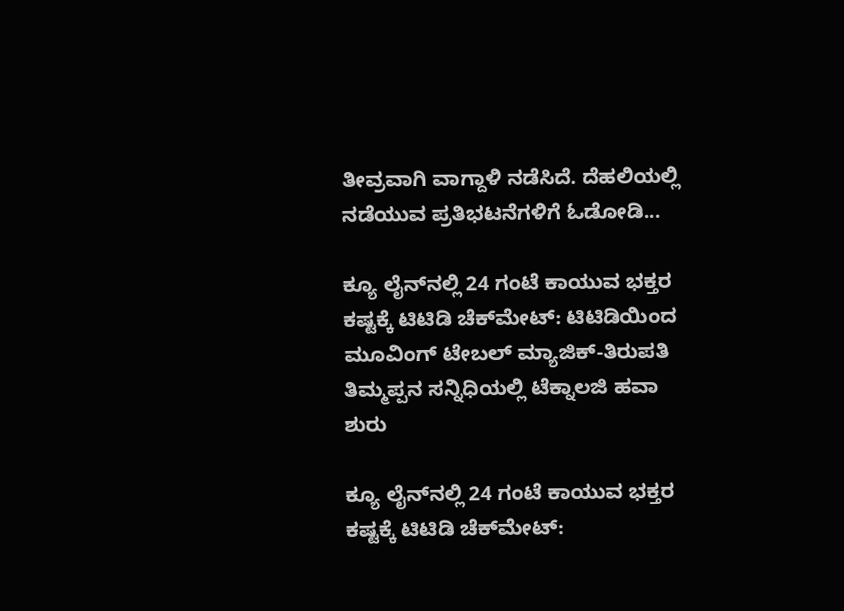ತೀವ್ರವಾಗಿ ವಾಗ್ದಾಳಿ ನಡೆಸಿದೆ. ದೆಹಲಿಯಲ್ಲಿ ನಡೆಯುವ ಪ್ರತಿಭಟನೆಗಳಿಗೆ ಓಡೋಡಿ...

ಕ್ಯೂ ಲೈನ್‌ನಲ್ಲಿ 24 ಗಂಟೆ ಕಾಯುವ ಭಕ್ತರ ಕಷ್ಟಕ್ಕೆ ಟಿಟಿಡಿ ಚೆಕ್‌ಮೇಟ್: ಟಿಟಿಡಿಯಿಂದ ಮೂವಿಂಗ್ ಟೇಬಲ್ ಮ್ಯಾಜಿಕ್-ತಿರುಪತಿ ತಿಮ್ಮಪ್ಪನ ಸನ್ನಿಧಿಯಲ್ಲಿ ಟೆಕ್ನಾಲಜಿ ಹವಾ ಶುರು

ಕ್ಯೂ ಲೈನ್‌ನಲ್ಲಿ 24 ಗಂಟೆ ಕಾಯುವ ಭಕ್ತರ ಕಷ್ಟಕ್ಕೆ ಟಿಟಿಡಿ ಚೆಕ್‌ಮೇಟ್: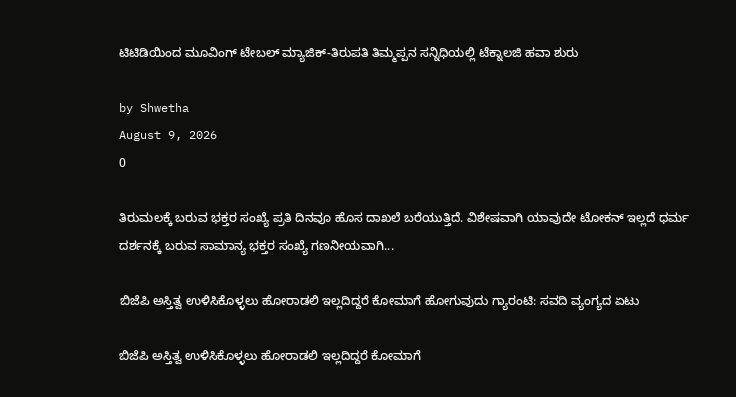ಟಿಟಿಡಿಯಿಂದ ಮೂವಿಂಗ್ ಟೇಬಲ್ ಮ್ಯಾಜಿಕ್-ತಿರುಪತಿ ತಿಮ್ಮಪ್ಪನ ಸನ್ನಿಧಿಯಲ್ಲಿ ಟೆಕ್ನಾಲಜಿ ಹವಾ ಶುರು

by Shwetha
August 9, 2026
0

ತಿರುಮಲಕ್ಕೆ ಬರುವ ಭಕ್ತರ ಸಂಖ್ಯೆ ಪ್ರತಿ ದಿನವೂ ಹೊಸ ದಾಖಲೆ ಬರೆಯುತ್ತಿದೆ. ವಿಶೇಷವಾಗಿ ಯಾವುದೇ ಟೋಕನ್ ಇಲ್ಲದೆ ಧರ್ಮ ದರ್ಶನಕ್ಕೆ ಬರುವ ಸಾಮಾನ್ಯ ಭಕ್ತರ ಸಂಖ್ಯೆ ಗಣನೀಯವಾಗಿ...

ಬಿಜೆಪಿ ಅಸ್ತಿತ್ವ ಉಳಿಸಿಕೊಳ್ಳಲು ಹೋರಾಡಲಿ ಇಲ್ಲದಿದ್ದರೆ ಕೋಮಾಗೆ ಹೋಗುವುದು ಗ್ಯಾರಂಟಿ: ಸವದಿ ವ್ಯಂಗ್ಯದ ಏಟು

ಬಿಜೆಪಿ ಅಸ್ತಿತ್ವ ಉಳಿಸಿಕೊಳ್ಳಲು ಹೋರಾಡಲಿ ಇಲ್ಲದಿದ್ದರೆ ಕೋಮಾಗೆ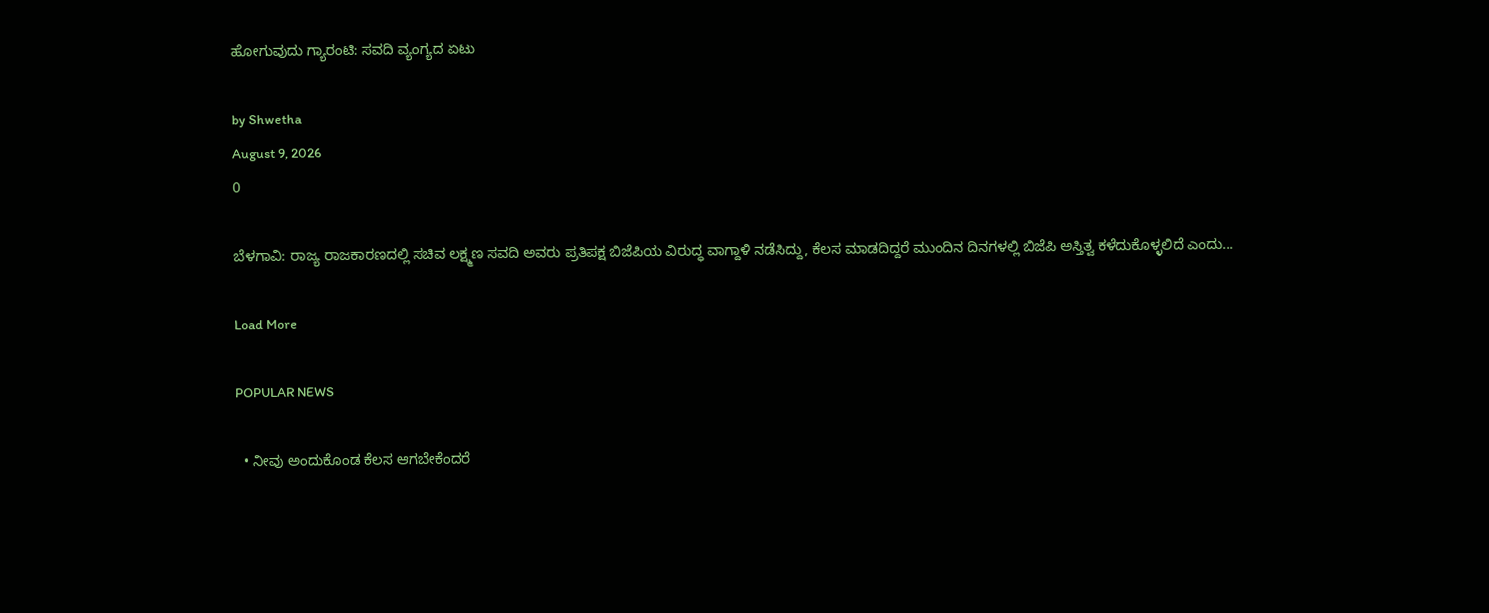ಹೋಗುವುದು ಗ್ಯಾರಂಟಿ: ಸವದಿ ವ್ಯಂಗ್ಯದ ಏಟು

by Shwetha
August 9, 2026
0

ಬೆಳಗಾವಿ: ರಾಜ್ಯ ರಾಜಕಾರಣದಲ್ಲಿ ಸಚಿವ ಲಕ್ಷ್ಮಣ ಸವದಿ ಅವರು ಪ್ರತಿಪಕ್ಷ ಬಿಜೆಪಿಯ ವಿರುದ್ಧ ವಾಗ್ದಾಳಿ ನಡೆಸಿದ್ದು, ಕೆಲಸ ಮಾಡದಿದ್ದರೆ ಮುಂದಿನ ದಿನಗಳಲ್ಲಿ ಬಿಜೆಪಿ ಅಸ್ತಿತ್ವ ಕಳೆದುಕೊಳ್ಳಲಿದೆ ಎಂದು...

Load More

POPULAR NEWS

  • ನೀವು ಅಂದುಕೊಂಡ ಕೆಲಸ ಆಗಬೇಕೆಂದರೆ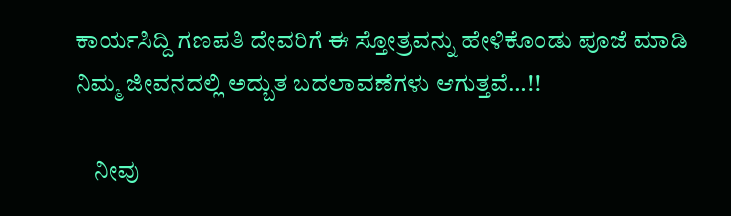ಕಾರ್ಯಸಿದ್ದಿ ಗಣಪತಿ ದೇವರಿಗೆ ಈ ಸ್ತೋತ್ರವನ್ನು ಹೇಳಿಕೊಂಡು ಪೂಜೆ ಮಾಡಿ ನಿಮ್ಮ ಜೀವನದಲ್ಲಿ ಅದ್ಬುತ ಬದಲಾವಣೆಗಳು ಆಗುತ್ತವೆ…!!

    ನೀವು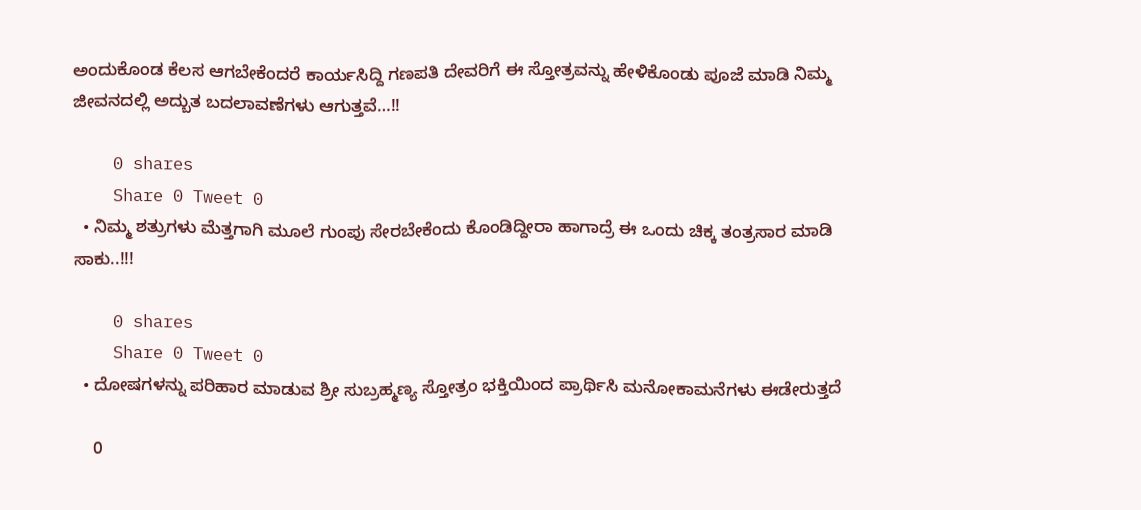ಅಂದುಕೊಂಡ ಕೆಲಸ ಆಗಬೇಕೆಂದರೆ ಕಾರ್ಯಸಿದ್ದಿ ಗಣಪತಿ ದೇವರಿಗೆ ಈ ಸ್ತೋತ್ರವನ್ನು ಹೇಳಿಕೊಂಡು ಪೂಜೆ ಮಾಡಿ ನಿಮ್ಮ ಜೀವನದಲ್ಲಿ ಅದ್ಬುತ ಬದಲಾವಣೆಗಳು ಆಗುತ್ತವೆ…!!

    0 shares
    Share 0 Tweet 0
  • ನಿಮ್ಮ ಶತ್ರುಗಳು ಮೆತ್ತಗಾಗಿ ಮೂಲೆ ಗುಂಪು ಸೇರಬೇಕೆಂದು ಕೊಂಡಿದ್ದೀರಾ ಹಾಗಾದ್ರೆ ಈ ಒಂದು ಚಿಕ್ಕ ತಂತ್ರಸಾರ ಮಾಡಿ ಸಾಕು..!!!

    0 shares
    Share 0 Tweet 0
  • ದೋಷಗಳನ್ನು ಪರಿಹಾರ ಮಾಡುವ ಶ್ರೀ ಸುಬ್ರಹ್ಮಣ್ಯ ಸ್ತೋತ್ರಂ ಭಕ್ತಿಯಿಂದ ಪ್ರಾರ್ಥಿಸಿ ಮನೋಕಾಮನೆಗಳು ಈಡೇರುತ್ತದೆ

    0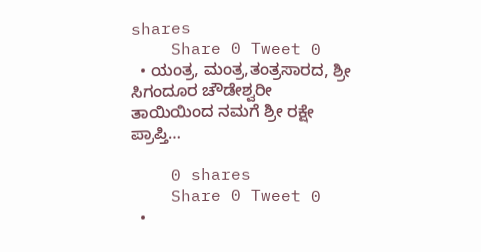shares
    Share 0 Tweet 0
  • ಯಂತ್ರ, ಮಂತ್ರ,ತಂತ್ರಸಾರದ, ಶ್ರೀ ಸಿಗಂದೂರ ಚೌಡೇಶ್ವರೀ ತಾಯಿಯಿಂದ ನಮಗೆ ಶ್ರೀ ರಕ್ಷೇ ಪ್ರಾಪ್ತಿ…

    0 shares
    Share 0 Tweet 0
  •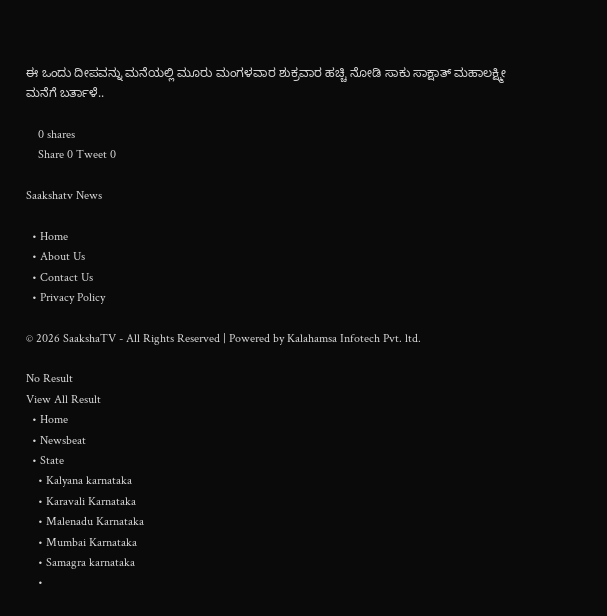ಈ ಒಂದು ದೀಪವನ್ನು ಮನೆಯಲ್ಲಿ ಮೂರು ಮಂಗಳವಾರ ಶುಕ್ರವಾರ ಹಚ್ಚಿ ನೋಡಿ ಸಾಕು ಸಾಕ್ಷಾತ್ ಮಹಾಲಕ್ಷ್ಮೀ ಮನೆಗೆ ಬರ್ತಾಳೆ..

    0 shares
    Share 0 Tweet 0

Saakshatv News

  • Home
  • About Us
  • Contact Us
  • Privacy Policy

© 2026 SaakshaTV - All Rights Reserved | Powered by Kalahamsa Infotech Pvt. ltd.

No Result
View All Result
  • Home
  • Newsbeat
  • State
    • Kalyana karnataka
    • Karavali Karnataka
    • Malenadu Karnataka
    • Mumbai Karnataka
    • Samagra karnataka
    •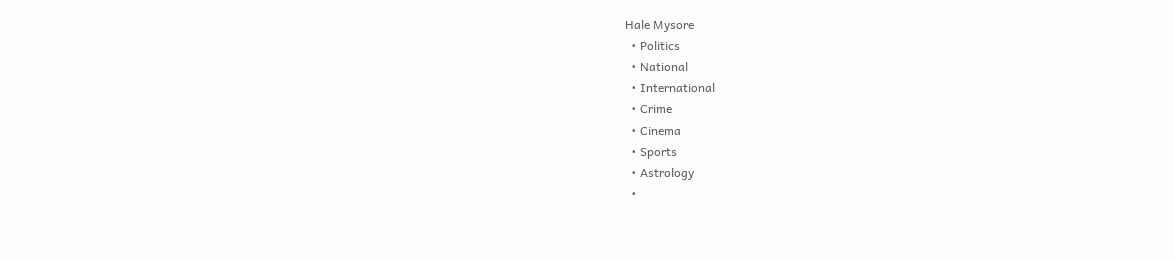Hale Mysore
  • Politics
  • National
  • International
  • Crime
  • Cinema
  • Sports
  • Astrology
  •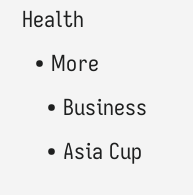Health
  • More
    • Business
    • Asia Cup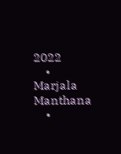2022
    • Marjala Manthana
    •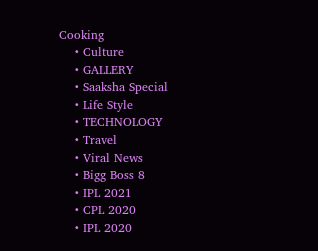Cooking
    • Culture
    • GALLERY
    • Saaksha Special
    • Life Style
    • TECHNOLOGY
    • Travel
    • Viral News
    • Bigg Boss 8
    • IPL 2021
    • CPL 2020
    • IPL 2020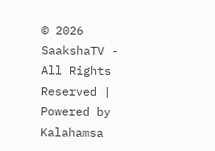© 2026 SaakshaTV - All Rights Reserved | Powered by Kalahamsa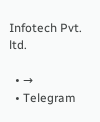Infotech Pvt. ltd.

  • →
  • Telegram